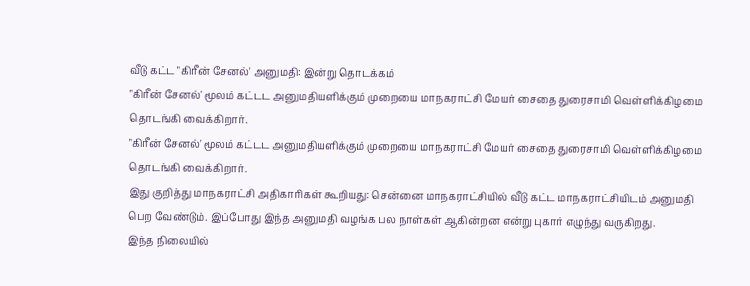வீடு கட்ட "கிரீன் சேனல்' அனுமதி: இன்று தொடக்கம்
"கிரீன் சேனல்' மூலம் கட்டட அனுமதியளிக்கும் முறையை மாநகராட்சி மேயர் சைதை துரைசாமி வெள்ளிக்கிழமை தொடங்கி வைக்கிறார்.
"கிரீன் சேனல்' மூலம் கட்டட அனுமதியளிக்கும் முறையை மாநகராட்சி மேயர் சைதை துரைசாமி வெள்ளிக்கிழமை தொடங்கி வைக்கிறார்.
இது குறித்து மாநகராட்சி அதிகாரிகள் கூறியது: சென்னை மாநகராட்சியில் வீடு கட்ட மாநகராட்சியிடம் அனுமதி பெற வேண்டும். இப்போது இந்த அனுமதி வழங்க பல நாள்கள் ஆகின்றன என்று புகார் எழுந்து வருகிறது.
இந்த நிலையில்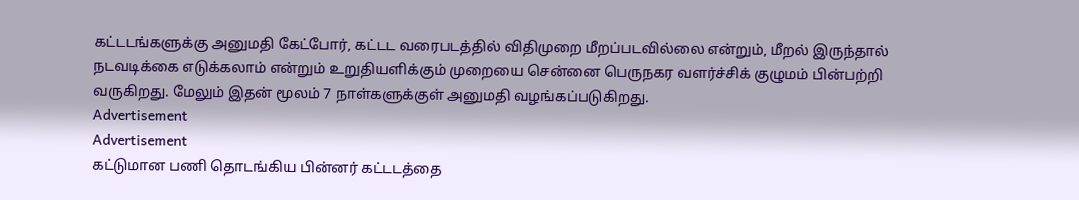கட்டடங்களுக்கு அனுமதி கேட்போர், கட்டட வரைபடத்தில் விதிமுறை மீறப்படவில்லை என்றும், மீறல் இருந்தால் நடவடிக்கை எடுக்கலாம் என்றும் உறுதியளிக்கும் முறையை சென்னை பெருநகர வளர்ச்சிக் குழுமம் பின்பற்றி வருகிறது. மேலும் இதன் மூலம் 7 நாள்களுக்குள் அனுமதி வழங்கப்படுகிறது.
Advertisement
Advertisement
கட்டுமான பணி தொடங்கிய பின்னர் கட்டடத்தை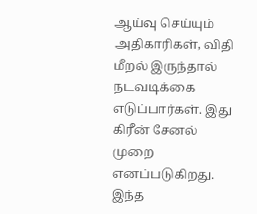ஆய்வு செய்யும் அதிகாரிகள், விதி மீறல் இருந்தால் நடவடிக்கை எடுப்பார்கள். இது கிரீன் சேனல் முறை எனப்படுகிறது.
இந்த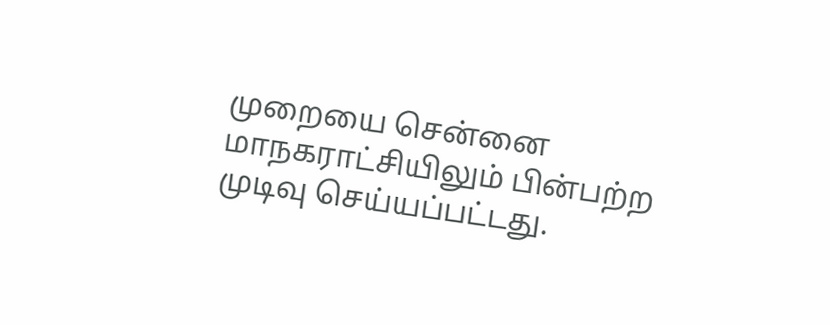முறையை சென்னை மாநகராட்சியிலும் பின்பற்ற முடிவு செய்யப்பட்டது.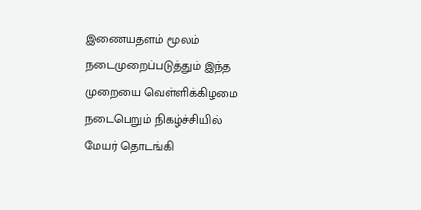இணையதளம் மூலம் நடைமுறைப்படுத்தும் இந்த முறையை வெள்ளிக்கிழமை நடைபெறும் நிகழ்ச்சியில் மேயர் தொடங்கி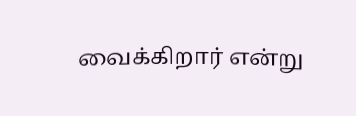வைக்கிறார் என்று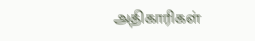அதிகாரிகள்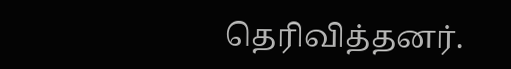தெரிவித்தனர்.